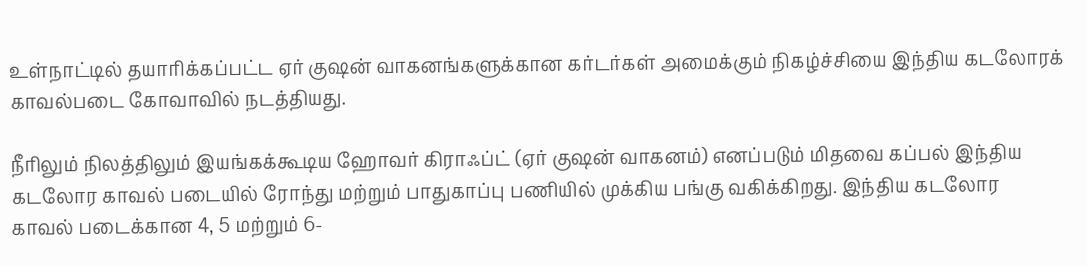உள்நாட்டில் தயாரிக்கப்பட்ட ஏர் குஷன் வாகனங்களுக்கான கர்டர்கள் அமைக்கும் நிகழ்ச்சியை இந்திய கடலோரக் காவல்படை கோவாவில் நடத்தியது.

நீரிலும் நிலத்திலும் இயங்கக்கூடிய ஹோவர் கிராஃப்ட் (ஏர் குஷன் வாகனம்) எனப்படும் மிதவை கப்பல் இந்திய கடலோர காவல் படையில் ரோந்து மற்றும் பாதுகாப்பு பணியில் முக்கிய பங்கு வகிக்கிறது. இந்திய கடலோர காவல் படைக்கான 4, 5 மற்றும் 6-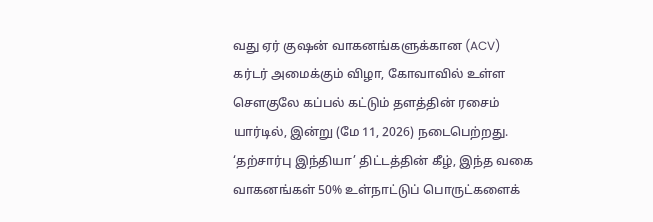வது ஏர் குஷன் வாகனங்களுக்கான (ACV) கர்டர் அமைக்கும் விழா, கோவாவில் உள்ள சௌகுலே கப்பல் கட்டும் தளத்தின் ரசைம் யார்டில், இன்று (மே 11, 2026) நடைபெற்றது. ‘தற்சார்பு இந்தியா’ திட்டத்தின் கீழ், இந்த வகை  வாகனங்கள் 50% உள்நாட்டுப் பொருட்களைக்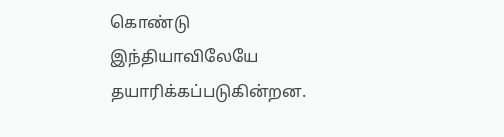கொண்டு இந்தியாவிலேயே தயாரிக்கப்படுகின்றன.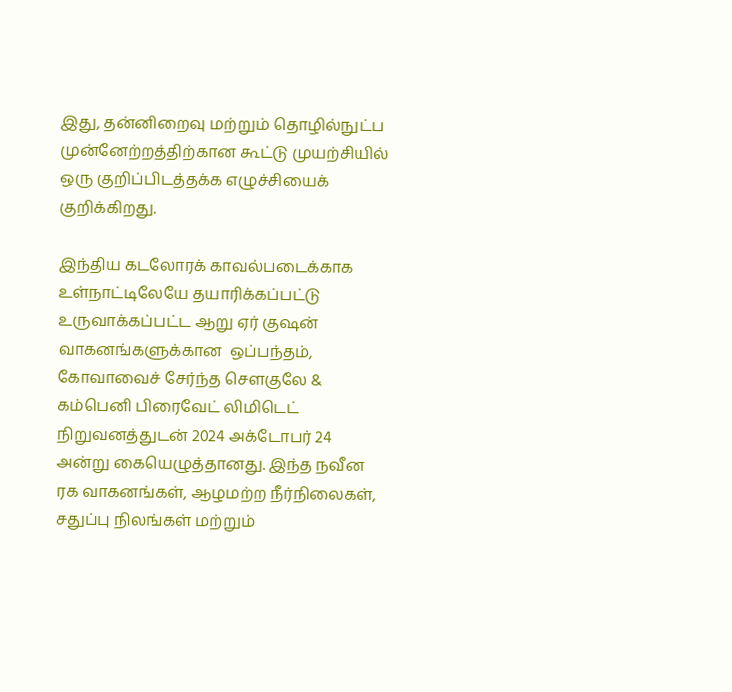இது, தன்னிறைவு மற்றும் தொழில்நுட்ப முன்னேற்றத்திற்கான கூட்டு முயற்சியில் ஒரு குறிப்பிடத்தக்க எழுச்சியைக் குறிக்கிறது.

இந்திய கடலோரக் காவல்படைக்காக உள்நாட்டிலேயே தயாரிக்கப்பட்டு உருவாக்கப்பட்ட ஆறு ஏர் குஷன்  வாகனங்களுக்கான  ஒப்பந்தம், கோவாவைச் சேர்ந்த சௌகுலே & கம்பெனி பிரைவேட் லிமிடெட் நிறுவனத்துடன் 2024 அக்டோபர் 24 அன்று கையெழுத்தானது. இந்த நவீன ரக வாகனங்கள், ஆழமற்ற நீர்நிலைகள், சதுப்பு நிலங்கள் மற்றும்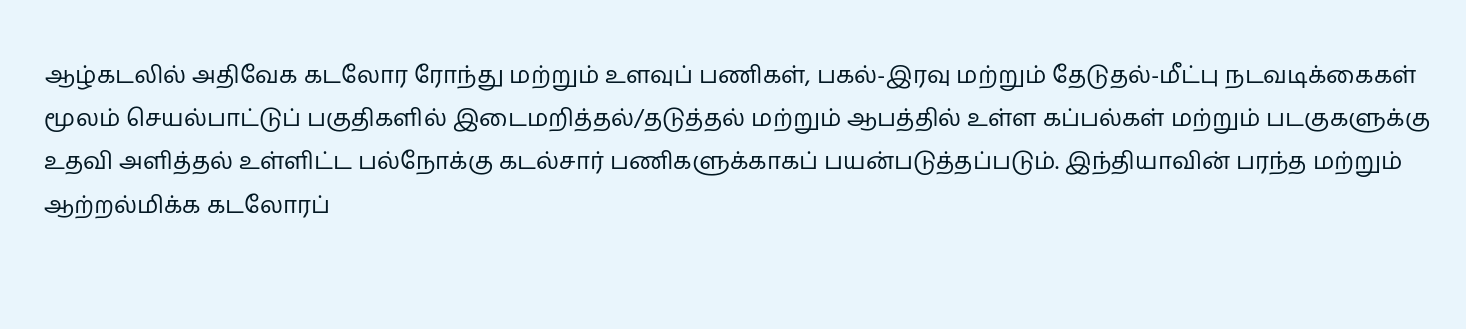ஆழ்கடலில் அதிவேக கடலோர ரோந்து மற்றும் உளவுப் பணிகள், பகல்-இரவு மற்றும் தேடுதல்-மீட்பு நடவடிக்கைகள் மூலம் செயல்பாட்டுப் பகுதிகளில் இடைமறித்தல்/தடுத்தல் மற்றும் ஆபத்தில் உள்ள கப்பல்கள் மற்றும் படகுகளுக்கு உதவி அளித்தல் உள்ளிட்ட பல்நோக்கு கடல்சார் பணிகளுக்காகப் பயன்படுத்தப்படும். இந்தியாவின் பரந்த மற்றும் ஆற்றல்மிக்க கடலோரப்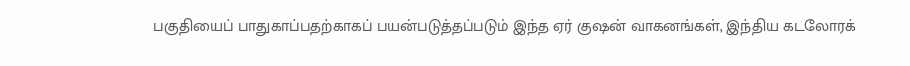பகுதியைப் பாதுகாப்பதற்காகப் பயன்படுத்தப்படும் இந்த ஏர் குஷன் வாகனங்கள், இந்திய கடலோரக்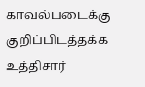காவல்படைக்கு குறிப்பிடத்தக்க உத்திசார்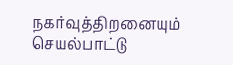நகர்வுத்திறனையும் செயல்பாட்டு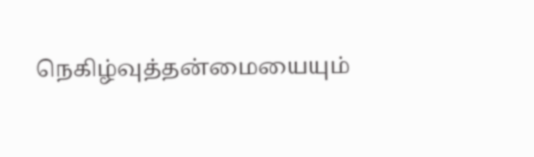நெகிழ்வுத்தன்மையையும்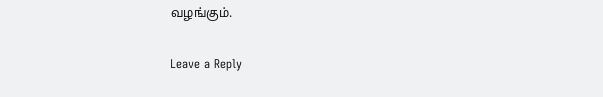வழங்கும்.

Leave a Reply